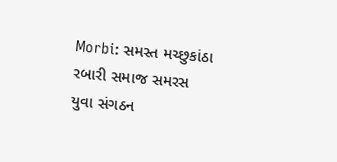Morbi: સમસ્ત મચ્છુકાંઠા રબારી સમાજ સમરસ યુવા સંગઠન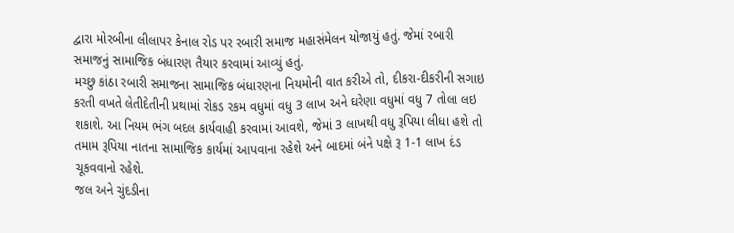દ્વારા મોરબીના લીલાપર કેનાલ રોડ પર રબારી સમાજ મહાસંમેલન યોજાયું હતું. જેમાં રબારી સમાજનું સામાજિક બંધારણ તૈયાર કરવામાં આવ્યું હતું.
મચ્છુ કાંઠા રબારી સમાજના સામાજિક બંધારણના નિયમોની વાત કરીએ તો, દીકરા-દીકરીની સગાઇ કરતી વખતે લેતીદેતીની પ્રથામાં રોકડ રકમ વધુમાં વધુ 3 લાખ અને ઘરેણા વધુમાં વધુ 7 તોલા લઇ શકાશે. આ નિયમ ભંગ બદલ કાર્યવાહી કરવામાં આવશે, જેમાં 3 લાખથી વધુ રૂપિયા લીધા હશે તો તમામ રૂપિયા નાતના સામાજિક કાર્યમાં આપવાના રહેશે અને બાદમાં બંને પક્ષે રૂ 1-1 લાખ દંડ ચૂકવવાનો રહેશે.
જલ અને ચુંદડીના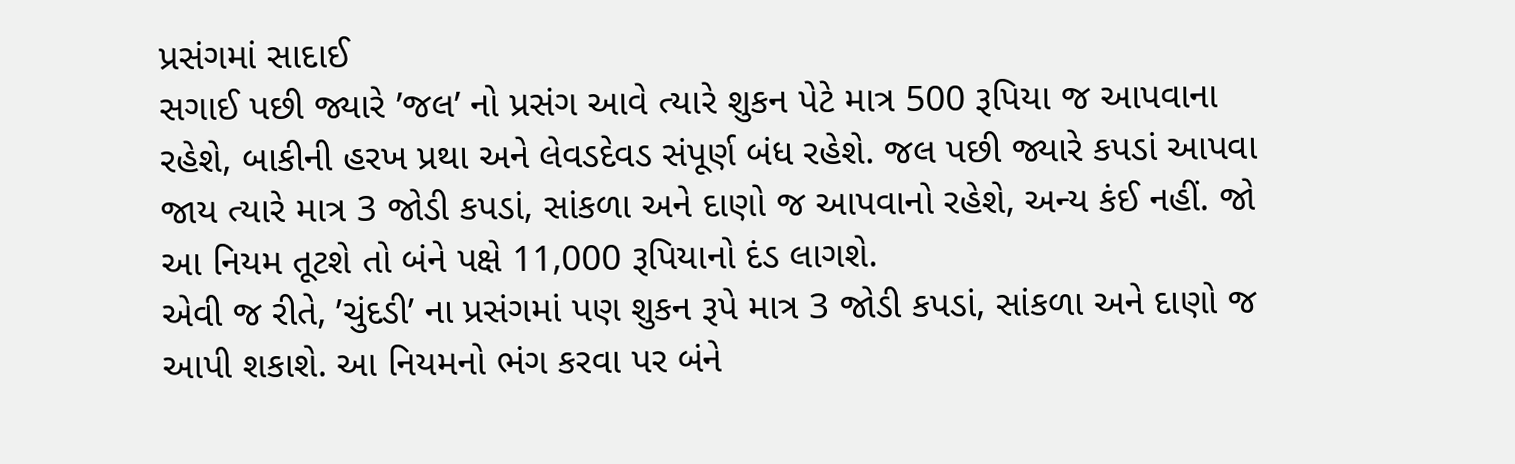પ્રસંગમાં સાદાઈ
સગાઈ પછી જ્યારે ’જલ’ નો પ્રસંગ આવે ત્યારે શુકન પેટે માત્ર 500 રૂપિયા જ આપવાના રહેશે, બાકીની હરખ પ્રથા અને લેવડદેવડ સંપૂર્ણ બંધ રહેશે. જલ પછી જ્યારે કપડાં આપવા જાય ત્યારે માત્ર 3 જોડી કપડાં, સાંકળા અને દાણો જ આપવાનો રહેશે, અન્ય કંઈ નહીં. જો આ નિયમ તૂટશે તો બંને પક્ષે 11,000 રૂપિયાનો દંડ લાગશે.
એવી જ રીતે, ’ચુંદડી’ ના પ્રસંગમાં પણ શુકન રૂપે માત્ર 3 જોડી કપડાં, સાંકળા અને દાણો જ આપી શકાશે. આ નિયમનો ભંગ કરવા પર બંને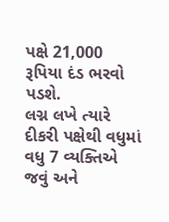પક્ષે 21,000 રૂપિયા દંડ ભરવો પડશે.
લગ્ન લખે ત્યારે દીકરી પક્ષેથી વધુમાં વધુ 7 વ્યક્તિએ જવું અને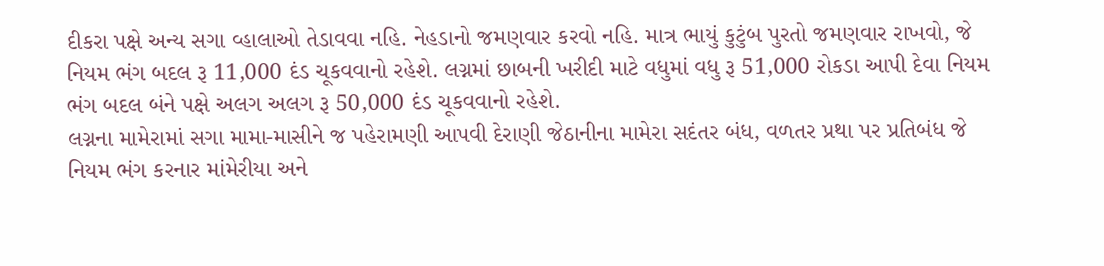દીકરા પક્ષે અન્ય સગા વ્હાલાઓ તેડાવવા નહિ. નેહડાનો જમણવાર કરવો નહિ. માત્ર ભાયું કુટુંબ પુરતો જમણવાર રાખવો, જે નિયમ ભંગ બદલ રૂ 11,000 દંડ ચૂકવવાનો રહેશે. લગ્નમાં છાબની ખરીદી માટે વધુમાં વધુ રૂ 51,000 રોકડા આપી દેવા નિયમ ભંગ બદલ બંને પક્ષે અલગ અલગ રૂ 50,000 દંડ ચૂકવવાનો રહેશે.
લગ્નના મામેરામાં સગા મામા-માસીને જ પહેરામણી આપવી દેરાણી જેઠાનીના મામેરા સદંતર બંધ, વળતર પ્રથા પર પ્રતિબંધ જે નિયમ ભંગ કરનાર માંમેરીયા અને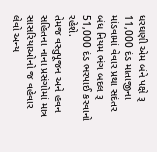ધરઘણી એમ બંને પક્ષે રૂ 11,000 દંડ માતાજીના માંડવામાં વેવાર પ્રથા સદંતર બંધ નિયમ ભંગ બદલ રૂ 51,000 દંડ ભરપાઈ કરવાનો રહેશે.
તેમજ વસ્તુપૂજન અને હવન સહિતના નાના પ્રસંગોમાં માત્ર સાસરિયાઓનો જ વહેવાર લેવો અન્ય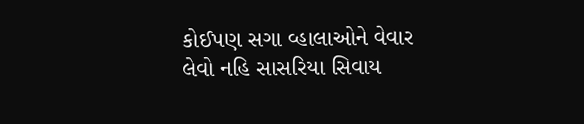કોઈપણ સગા વ્હાલાઓને વેવાર લેવો નહિ સાસરિયા સિવાય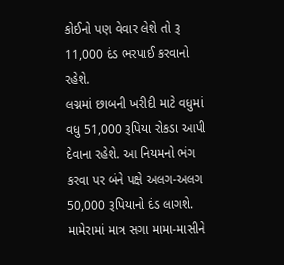કોઈનો પણ વેવાર લેશે તો રૂ 11,000 દંડ ભરપાઈ કરવાનો રહેશે.
લગ્નમાં છાબની ખરીદી માટે વધુમાં વધુ 51,000 રૂપિયા રોકડા આપી દેવાના રહેશે. આ નિયમનો ભંગ કરવા પર બંને પક્ષે અલગ-અલગ 50,000 રૂપિયાનો દંડ લાગશે. મામેરામાં માત્ર સગા મામા-માસીને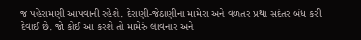જ પહેરામણી આપવાની રહેશે. દેરાણી-જેઠાણીના મામેરા અને વળતર પ્રથા સદંતર બંધ કરી દેવાઈ છે. જો કોઈ આ કરશે તો મામેરું લાવનાર અને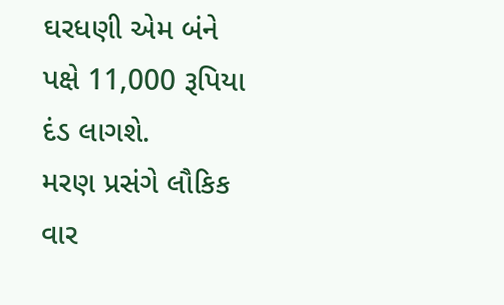ઘરધણી એમ બંને પક્ષે 11,000 રૂપિયા દંડ લાગશે.
મરણ પ્રસંગે લૌકિક વાર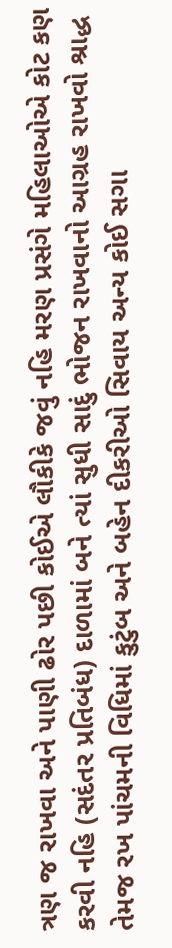ત્રણ જ રાખવા અને પાણી ઢોર પછી કોઈએ લૌકીકે જવું નહિ મરણ પ્રસંગે મહિલાઓએ કોટ કણ કરવી નહિ (સદંતર પ્રતિબંધ) દાળામાં બને ત્યાં સુધી સાદું ભોજન રાખવાનો આગ્રહ રાખવો શ્રાદ્ધ તેમજ રખ પાંચમની વિધિમાં કુટુંબ અને બહેન દીકરીઓ સિવાય અન્ય કોઈ સગા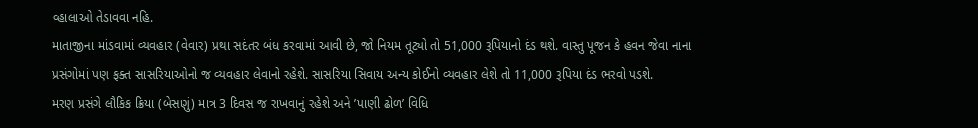વ્હાલાઓ તેડાવવા નહિ.
માતાજીના માંડવામાં વ્યવહાર (વેવાર) પ્રથા સદંતર બંધ કરવામાં આવી છે, જો નિયમ તૂટ્યો તો 51,000 રૂપિયાનો દંડ થશે. વાસ્તુ પૂજન કે હવન જેવા નાના પ્રસંગોમાં પણ ફક્ત સાસરિયાઓનો જ વ્યવહાર લેવાનો રહેશે. સાસરિયા સિવાય અન્ય કોઈનો વ્યવહાર લેશે તો 11,000 રૂપિયા દંડ ભરવો પડશે.
મરણ પ્રસંગે લૌકિક ક્રિયા (બેસણું) માત્ર 3 દિવસ જ રાખવાનું રહેશે અને ’પાણી ઢોળ’ વિધિ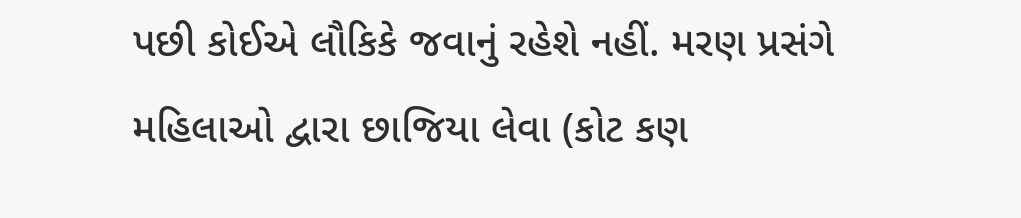પછી કોઈએ લૌકિકે જવાનું રહેશે નહીં. મરણ પ્રસંગે મહિલાઓ દ્વારા છાજિયા લેવા (કોટ કણ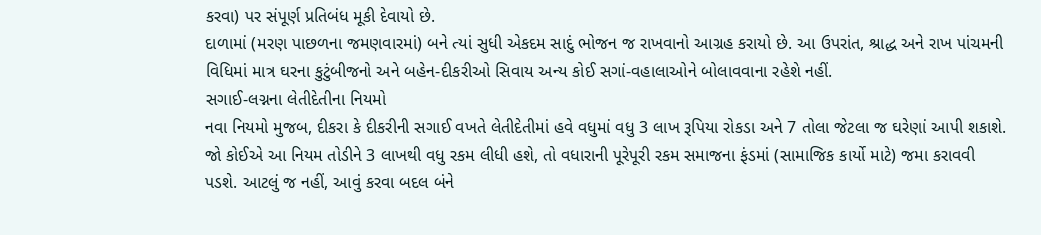કરવા) પર સંપૂર્ણ પ્રતિબંધ મૂકી દેવાયો છે.
દાળામાં (મરણ પાછળના જમણવારમાં) બને ત્યાં સુધી એકદમ સાદું ભોજન જ રાખવાનો આગ્રહ કરાયો છે. આ ઉપરાંત, શ્રાદ્ધ અને રાખ પાંચમની વિધિમાં માત્ર ઘરના કુટુંબીજનો અને બહેન-દીકરીઓ સિવાય અન્ય કોઈ સગાં-વહાલાઓને બોલાવવાના રહેશે નહીં.
સગાઈ-લગ્નના લેતીદેતીના નિયમો
નવા નિયમો મુજબ, દીકરા કે દીકરીની સગાઈ વખતે લેતીદેતીમાં હવે વધુમાં વધુ 3 લાખ રૂપિયા રોકડા અને 7 તોલા જેટલા જ ઘરેણાં આપી શકાશે. જો કોઈએ આ નિયમ તોડીને 3 લાખથી વધુ રકમ લીધી હશે, તો વધારાની પૂરેપૂરી રકમ સમાજના ફંડમાં (સામાજિક કાર્યો માટે) જમા કરાવવી પડશે. આટલું જ નહીં, આવું કરવા બદલ બંને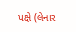પક્ષે (લેનાર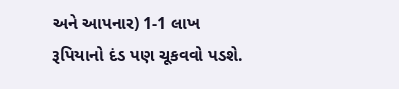અને આપનાર) 1-1 લાખ રૂપિયાનો દંડ પણ ચૂકવવો પડશે.